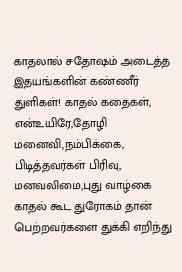காதலால் சதோஷம் அடைத்த இதயங்களின் கண்ணீர் துளிகள்! காதல் கதைகள், என்உயிரே,தோழி மனைவி,நம்பிக்கை, பிடித்தவர்கள் பிரிவு, மனவலிமை,புது வாழ்கை
காதல் கூட துரோகம் தான் பெற்றவர்களை துக்கி எறிந்து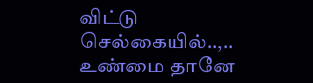விட்டு செல்கையில்..,..
உண்மை தானே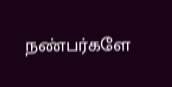நண்பர்களே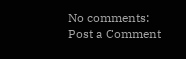No comments:
Post a Comment